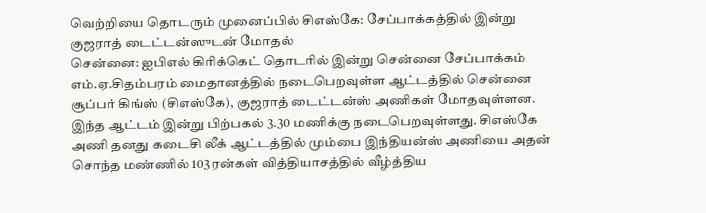வெற்றியை தொடரும் முனைப்பில் சிஎஸ்கே: சேப்பாக்கத்தில் இன்று குஜராத் டைட்டன்ஸுடன் மோதல்
சென்னை: ஐபிஎல் கிரிக்கெட் தொடரில் இன்று சென்னை சேப்பாக்கம் எம்.ஏ.சிதம்பரம் மைதானத்தில் நடைபெறவுள்ள ஆட்டத்தில் சென்னை சூப்பர் கிங்ஸ் (சிஎஸ்கே), குஜராத் டைட்டன்ஸ் அணிகள் மோதவுள்ளன.
இந்த ஆட்டம் இன்று பிற்பகல் 3.30 மணிக்கு நடைபெறவுள்ளது. சிஎஸ்கே அணி தனது கடைசி லீக் ஆட்டத்தில் மும்பை இந்தியன்ஸ் அணியை அதன் சொந்த மண்ணில் 103 ரன்கள் வித்தியாசத்தில் வீழ்த்திய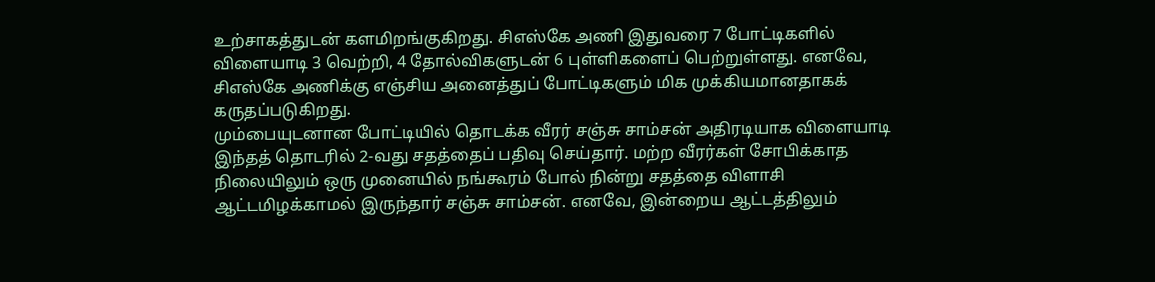உற்சாகத்துடன் களமிறங்குகிறது. சிஎஸ்கே அணி இதுவரை 7 போட்டிகளில் விளையாடி 3 வெற்றி, 4 தோல்விகளுடன் 6 புள்ளிகளைப் பெற்றுள்ளது. எனவே, சிஎஸ்கே அணிக்கு எஞ்சிய அனைத்துப் போட்டிகளும் மிக முக்கியமானதாகக் கருதப்படுகிறது.
மும்பையுடனான போட்டியில் தொடக்க வீரர் சஞ்சு சாம்சன் அதிரடியாக விளையாடி இந்தத் தொடரில் 2-வது சதத்தைப் பதிவு செய்தார். மற்ற வீரர்கள் சோபிக்காத நிலையிலும் ஒரு முனையில் நங்கூரம் போல் நின்று சதத்தை விளாசி ஆட்டமிழக்காமல் இருந்தார் சஞ்சு சாம்சன். எனவே, இன்றைய ஆட்டத்திலும்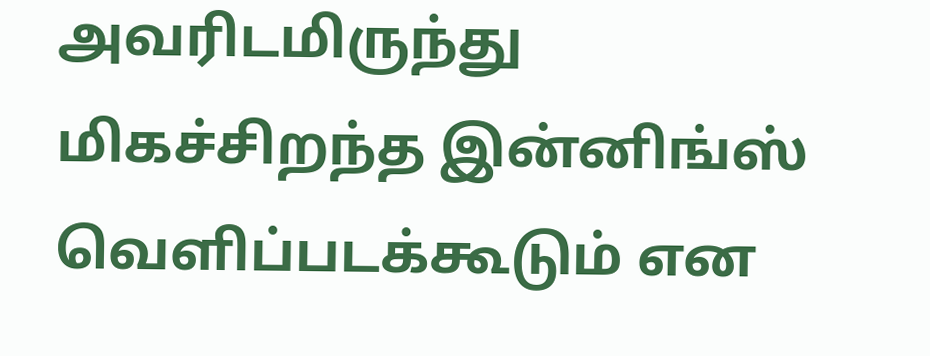அவரிடமிருந்து மிகச்சிறந்த இன்னிங்ஸ் வெளிப்படக்கூடும் என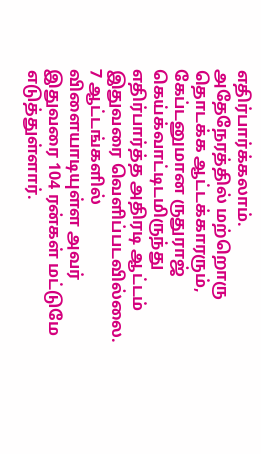எதிர்பார்க்கலாம்.
அதேநேரத்தில் மற்றொரு தொடக்க ஆட்டக்காரரும், கேப்டனுமான ருதுராஜ் கெய்க்வாட்டிடமிருந்து எதிர்பார்த்த அதிரடி ஆட்டம் இதுவரை வெளிப்படவில்லை. 7 ஆட்டங்களில் விளையாடியுள்ள அவர் இதுவரை 104 ரன்கள் மட்டுமே எடுத்துள்ளார்.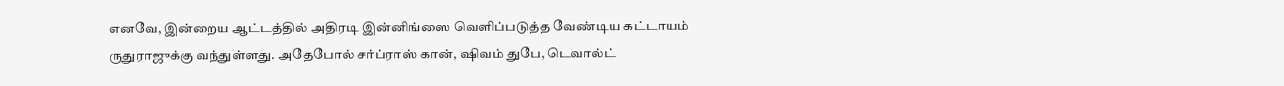எனவே, இன்றைய ஆட்டத்தில் அதிரடி இன்னிங்ஸை வெளிப்படுத்த வேண்டிய கட்டாயம் ருதுராஜுக்கு வந்துள்ளது. அதேபோல் சர்ப்ராஸ் கான், ஷிவம் துபே, டெவால்ட்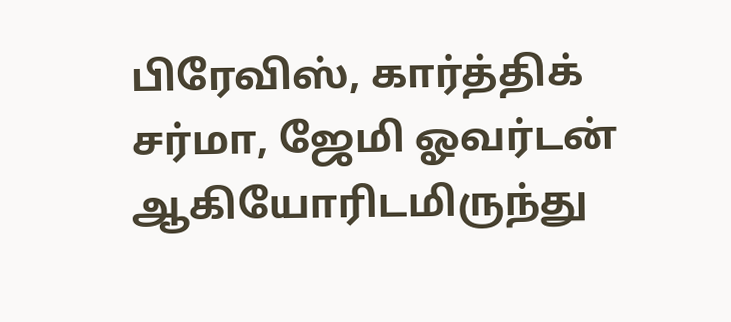பிரேவிஸ், கார்த்திக் சர்மா, ஜேமி ஓவர்டன் ஆகியோரிடமிருந்து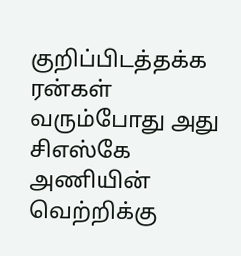குறிப்பிடத்தக்க ரன்கள் வரும்போது அது சிஎஸ்கே அணியின் வெற்றிக்கு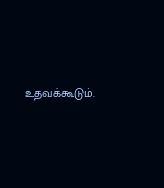உதவக்கூடும்.